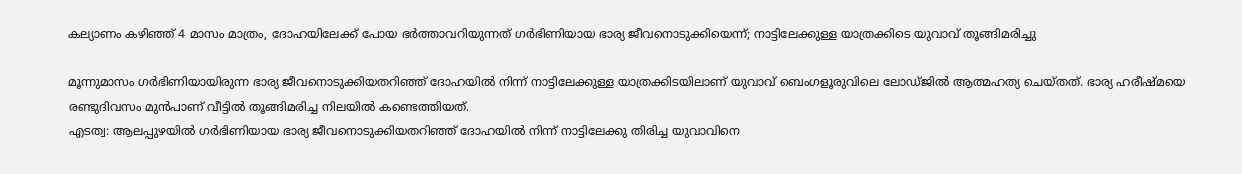കല്യാണം കഴിഞ്ഞ് 4 മാസം മാത്രം, ദോഹയിലേക്ക് പോയ ഭര്‍ത്താവറിയുന്നത് ഗര്‍ഭിണിയായ ഭാര്യ ജീവനൊടുക്കിയെന്ന്; നാട്ടിലേക്കുള്ള യാത്രക്കിടെ യുവാവ് തൂങ്ങിമരിച്ചു

മൂന്നുമാസം ഗര്‍ഭിണിയായിരുന്ന ഭാര്യ ജീവനൊടുക്കിയതറിഞ്ഞ് ദോഹയില്‍ നിന്ന് നാട്ടിലേക്കുള്ള യാത്രക്കിടയിലാണ് യുവാവ് ബെംഗളൂരുവിലെ ലോഡ്ജില്‍ ആത്മഹത്യ ചെയ്തത്. ഭാര്യ ഹരീഷ്മയെ രണ്ടുദിവസം മുന്‍പാണ് വീട്ടില്‍ തൂങ്ങിമരിച്ച നിലയില്‍ കണ്ടെത്തിയത്.
എടത്വ: ആലപ്പുഴയില്‍ ഗര്‍ഭിണിയായ ഭാര്യ ജീവനൊടുക്കിയതറിഞ്ഞ് ദോഹയില്‍ നിന്ന് നാട്ടിലേക്കു തിരിച്ച യുവാവിനെ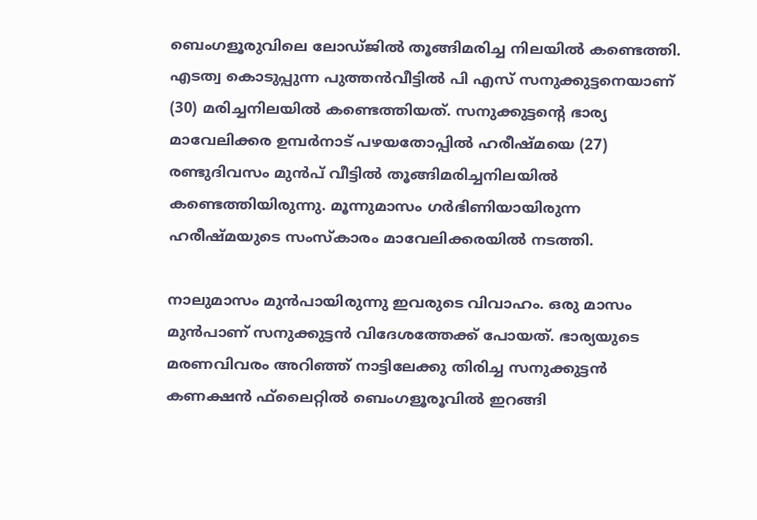ബെംഗളൂരുവിലെ ലോഡ്ജില്‍ തൂങ്ങിമരിച്ച നിലയില്‍ കണ്ടെത്തി. എടത്വ കൊടുപ്പുന്ന പുത്തന്‍വീട്ടില്‍ പി എസ് സനുക്കുട്ടനെയാണ് (30) മരിച്ചനിലയില്‍ കണ്ടെത്തിയത്. സനുക്കുട്ടന്റെ ഭാര്യ മാവേലിക്കര ഉമ്പര്‍നാട് പഴയതോപ്പില്‍ ഹരീഷ്മയെ (27) രണ്ടുദിവസം മുന്‍പ് വീട്ടില്‍ തൂങ്ങിമരിച്ചനിലയില്‍ കണ്ടെത്തിയിരുന്നു. മൂന്നുമാസം ഗര്‍ഭിണിയായിരുന്ന ഹരീഷ്മയുടെ സംസ്‌കാരം മാവേലിക്കരയില്‍ നടത്തി.

നാലുമാസം മുന്‍പായിരുന്നു ഇവരുടെ വിവാഹം. ഒരു മാസം മുന്‍പാണ് സനുക്കുട്ടന്‍ വിദേശത്തേക്ക് പോയത്. ഭാര്യയുടെ മരണവിവരം അറിഞ്ഞ് നാട്ടിലേക്കു തിരിച്ച സനുക്കുട്ടന്‍ കണക്ഷന്‍ ഫ്‌ലൈറ്റില്‍ ബെംഗളൂരൂവില്‍ ഇറങ്ങി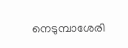നെടുമ്പാശേരി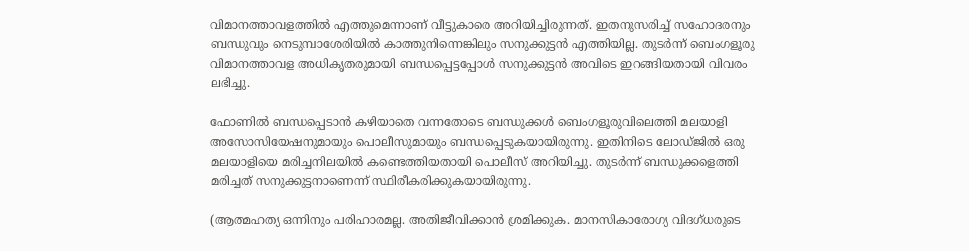വിമാനത്താവളത്തില്‍ എത്തുമെന്നാണ് വീട്ടുകാരെ അറിയിച്ചിരുന്നത്. ഇതനുസരിച്ച് സഹോദരനും ബന്ധുവും നെടുമ്പാശേരിയില്‍ കാത്തുനിന്നെങ്കിലും സനുക്കുട്ടന്‍ എത്തിയില്ല. തുടര്‍ന്ന് ബെംഗളൂരു വിമാനത്താവള അധികൃതരുമായി ബന്ധപ്പെട്ടപ്പോള്‍ സനുക്കുട്ടന്‍ അവിടെ ഇറങ്ങിയതായി വിവരം ലഭിച്ചു.

ഫോണില്‍ ബന്ധപ്പെടാന്‍ കഴിയാതെ വന്നതോടെ ബന്ധുക്കള്‍ ബെംഗളൂരുവിലെത്തി മലയാളി അസോസിയേഷനുമായും പൊലീസുമായും ബന്ധപ്പെടുകയായിരുന്നു. ഇതിനിടെ ലോഡ്ജില്‍ ഒരു മലയാളിയെ മരിച്ചനിലയില്‍ കണ്ടെത്തിയതായി പൊലീസ് അറിയിച്ചു. തുടര്‍ന്ന് ബന്ധുക്കളെത്തി മരിച്ചത് സനുക്കുട്ടനാണെന്ന് സ്ഥിരീകരിക്കുകയായിരുന്നു.

(ആത്മഹത്യ ഒന്നിനും പരിഹാരമല്ല. അതിജീവിക്കാന്‍ ശ്രമിക്കുക. മാനസികാരോഗ്യ വിദഗ്ധരുടെ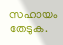സഹായം തേടുക.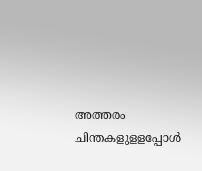അത്തരം ചിന്തകളുളളപ്പോള്‍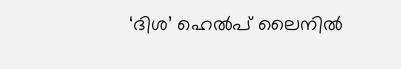‘ദിശ’ ഹെല്‍പ് ലൈനില്‍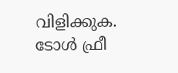വിളിക്കുക. ടോള്‍ ഫ്രീ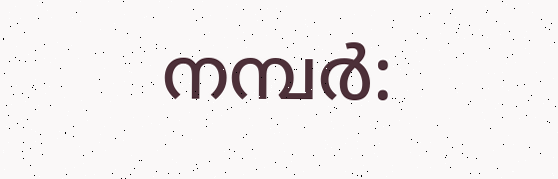നമ്പര്‍: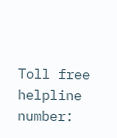Toll free helpline number: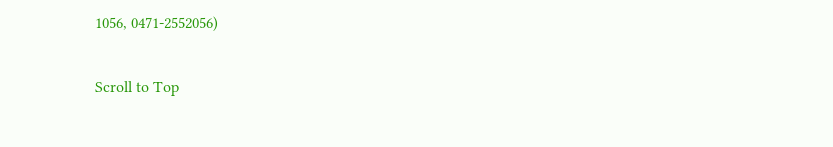1056, 0471-2552056)

Scroll to Top